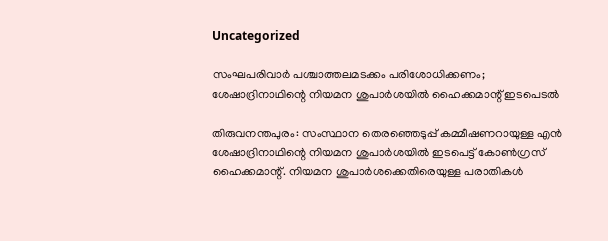Uncategorized

സംഘപരിവാർ പശ്ചാത്തലമടക്കം പരിശോധിക്കണം; ശേഷാദ്രിനാഥിന്റെ നിയമന ശുപാർശയില്‍ ഹൈക്കമാന്റ് ഇടപെടൽ

തിരുവനന്തപുരം: സംസ്ഥാന തെരഞ്ഞെടുപ്പ് കമ്മീഷണറായുള്ള എന്‍ ശേഷാദ്രിനാഥിന്റെ നിയമന ശുപാര്‍ശയില്‍ ഇടപെട്ട് കോണ്‍ഗ്രസ് ഹൈക്കമാന്റ്. നിയമന ശുപാര്‍ശക്കെതിരെയുള്ള പരാതികള്‍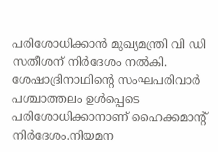പരിശോധിക്കാന്‍ മുഖ്യമന്ത്രി വി ഡി സതീശന് നിര്‍ദേശം നല്‍കി. ശേഷാദ്രിനാഥിന്റെ സംഘപരിവാര്‍ പശ്ചാത്തലം ഉള്‍പ്പെടെ പരിശോധിക്കാനാണ് ഹൈക്കമാന്റ് നിര്‍ദേശം.നിയമന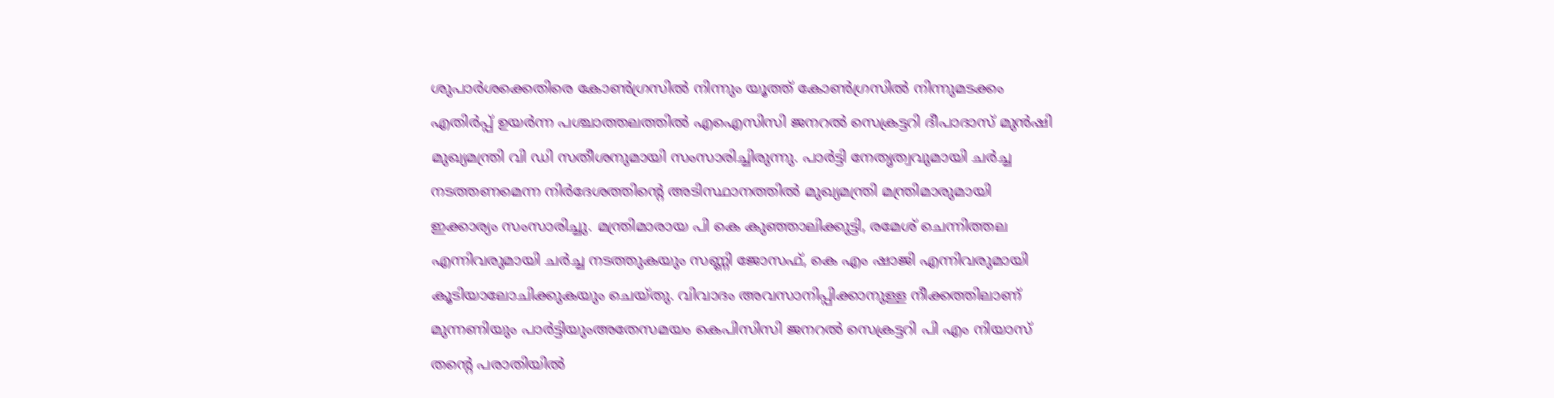ശുപാര്‍ശക്കെതിരെ കോണ്‍ഗ്രസില്‍ നിന്നും യൂത്ത് കോണ്‍ഗ്രസില്‍ നിന്നുമടക്കം എതിര്‍പ്പ് ഉയര്‍ന്ന പശ്ചാത്തലത്തില്‍ എഐസിസി ജനറല്‍ സെക്രട്ടറി ദീപാദാസ് മുന്‍ഷി മുഖ്യമന്ത്രി വി ഡി സതീശനുമായി സംസാരിച്ചിരുന്നു. പാര്‍ട്ടി നേതൃത്വവുമായി ചര്‍ച്ച നടത്തണമെന്ന നിര്‍ദേശത്തിന്റെ അടിസ്ഥാനത്തില്‍ മുഖ്യമന്ത്രി മന്ത്രിമാരുമായി ഇക്കാര്യം സംസാരിച്ചു. മന്ത്രിമാരായ പി കെ കുഞ്ഞാലിക്കുട്ടി, രമേശ് ചെന്നിത്തല എന്നിവരുമായി ചര്‍ച്ച നടത്തുകയും സണ്ണി ജോസഫ്, കെ എം ഷാജി എന്നിവരുമായി കൂടിയാലോചിക്കുകയും ചെയ്തു. വിവാദം അവസാനിപ്പിക്കാനുള്ള നീക്കത്തിലാണ് മുന്നണിയും പാര്‍ട്ടിയുംഅതേസമയം കെപിസിസി ജനറല്‍ സെക്രട്ടറി പി എം നിയാസ് തന്റെ പരാതിയില്‍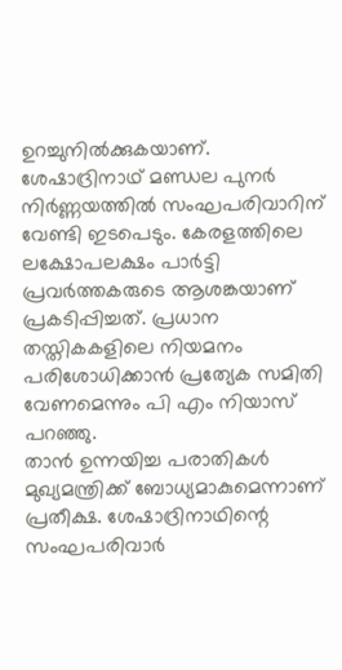ഉറച്ചുനില്‍ക്കുകയാണ്. ശേഷാദ്രിനാഥ് മണ്ഡല പുനര്‍ നിര്‍ണ്ണയത്തില്‍ സംഘപരിവാറിന് വേണ്ടി ഇടപെടും. കേരളത്തിലെ ലക്ഷോപലക്ഷം പാര്‍ട്ടി പ്രവര്‍ത്തകരുടെ ആശങ്കയാണ് പ്രകടിപ്പിച്ചത്. പ്രധാന തസ്തികകളിലെ നിയമനം പരിശോധിക്കാന്‍ പ്രത്യേക സമിതി വേണമെന്നും പി എം നിയാസ് പറഞ്ഞു.
താന്‍ ഉന്നയിച്ച പരാതികള്‍ മുഖ്യമന്ത്രിക്ക് ബോധ്യമാകുമെന്നാണ് പ്രതീക്ഷ. ശേഷാദ്രിനാഥിന്റെ സംഘപരിവാര്‍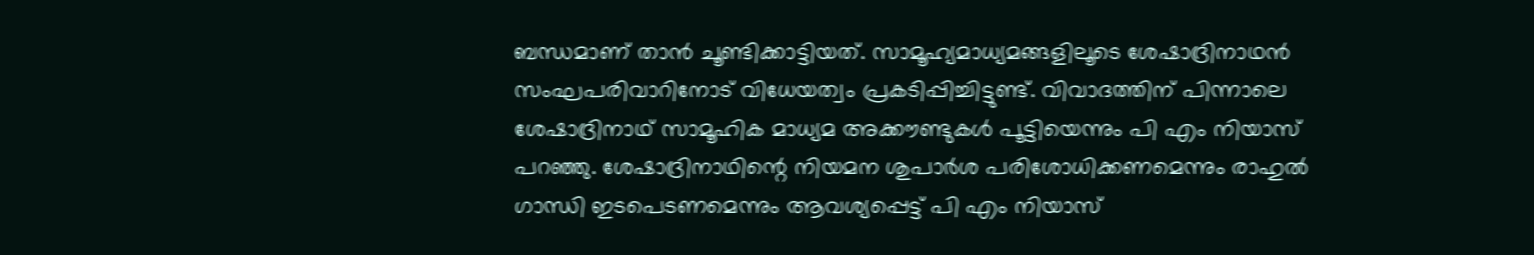ബന്ധമാണ് താന്‍ ചൂണ്ടിക്കാട്ടിയത്. സാമൂഹ്യമാധ്യമങ്ങളിലൂടെ ശേഷാദ്രിനാഥന്‍ സംഘപരിവാറിനോട് വിധേയത്വം പ്രകടിപ്പിച്ചിട്ടുണ്ട്. വിവാദത്തിന് പിന്നാലെ ശേഷാദ്രിനാഥ് സാമൂഹിക മാധ്യമ അക്കൗണ്ടുകള്‍ പൂട്ടിയെന്നും പി എം നിയാസ് പറഞ്ഞു. ശേഷാദ്രിനാഥിന്റെ നിയമന ശുപാര്‍ശ പരിശോധിക്കണമെന്നും രാഹുല്‍ ഗാന്ധി ഇടപെടണമെന്നും ആവശ്യപ്പെട്ട് പി എം നിയാസ്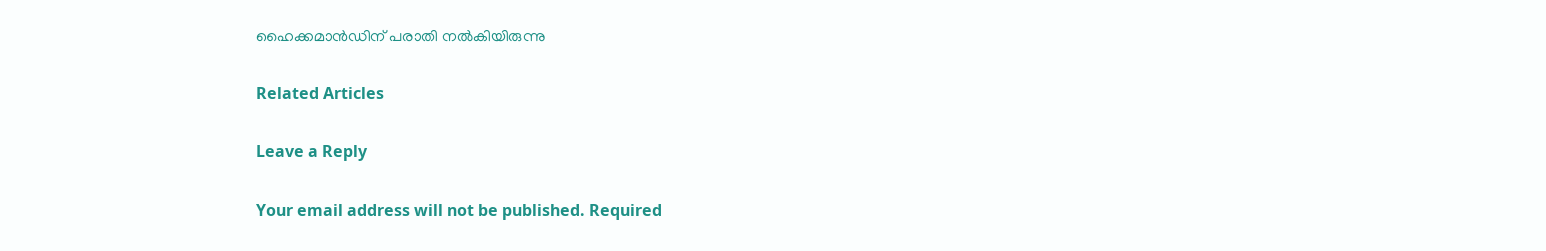ഹൈക്കമാന്‍ഡിന് പരാതി നല്‍കിയിരുന്നു

Related Articles

Leave a Reply

Your email address will not be published. Required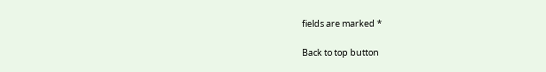fields are marked *

Back to top button